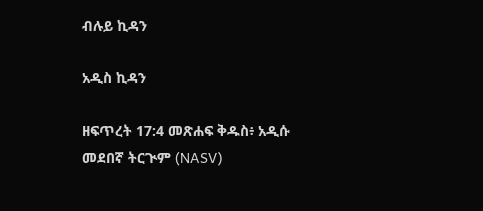ብሉይ ኪዳን

አዲስ ኪዳን

ዘፍጥረት 17:4 መጽሐፍ ቅዱስ፥ አዲሱ መደበኛ ትርጒም (NASV)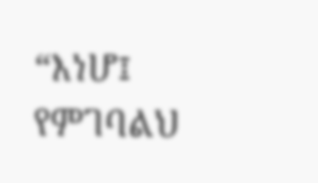“እነሆ፤ የምገባልህ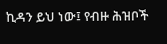ኪዳን ይህ ነው፤ የብዙ ሕዝቦች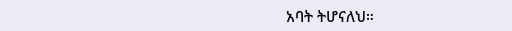አባት ትሆናለህ።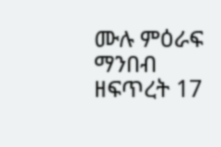ሙሉ ምዕራፍ ማንበብ ዘፍጥረት 17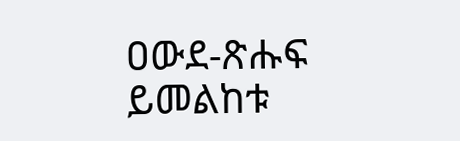ዐውደ-ጽሑፍ ይመልከቱ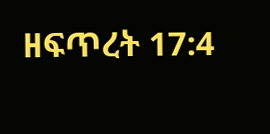ዘፍጥረት 17:4